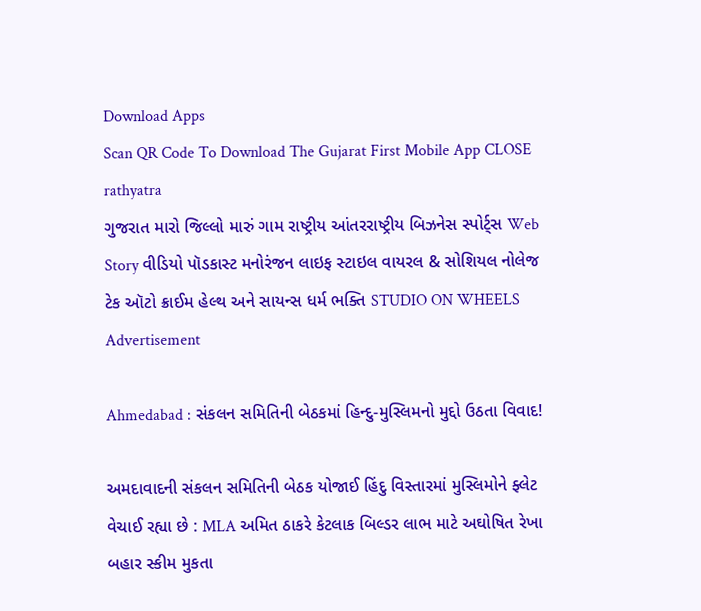Download Apps
Scan QR Code To Download The Gujarat First Mobile App CLOSE
rathyatra
ગુજરાત મારો જિલ્લો મારું ગામ રાષ્ટ્રીય આંતરરાષ્ટ્રીય બિઝનેસ સ્પોર્ટ્સ Web Story વીડિયો પૉડકાસ્ટ મનોરંજન લાઇફ સ્ટાઇલ વાયરલ & સોશિયલ નોલેજ ટેક ઑટો ક્રાઈમ હેલ્થ અને સાયન્સ ધર્મ ભક્તિ STUDIO ON WHEELS
Advertisement

Ahmedabad : સંકલન સમિતિની બેઠકમાં હિન્દુ-મુસ્લિમનો મુદ્દો ઉઠતા વિવાદ!

અમદાવાદની સંકલન સમિતિની બેઠક યોજાઈ હિંદુ વિસ્તારમાં મુસ્લિમોને ફ્લેટ વેચાઈ રહ્યા છે : MLA અમિત ઠાકરે કેટલાક બિલ્ડર લાભ માટે અઘોષિત રેખા બહાર સ્કીમ મુકતા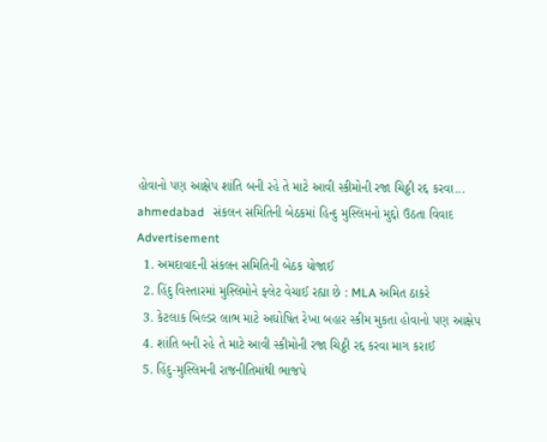હોવાનો પણ આક્ષેપ શાંતિ બની રહે તે માટે આવી સ્કીમોની રજા ચિઠ્ઠી રદ્દ કરવા...
ahmedabad   સંકલન સમિતિની બેઠકમાં હિન્દુ મુસ્લિમનો મુદ્દો ઉઠતા વિવાદ
Advertisement
  1. અમદાવાદની સંકલન સમિતિની બેઠક યોજાઈ
  2. હિંદુ વિસ્તારમાં મુસ્લિમોને ફ્લેટ વેચાઈ રહ્યા છે : MLA અમિત ઠાકરે
  3. કેટલાક બિલ્ડર લાભ માટે અઘોષિત રેખા બહાર સ્કીમ મુકતા હોવાનો પણ આક્ષેપ
  4. શાંતિ બની રહે તે માટે આવી સ્કીમોની રજા ચિઠ્ઠી રદ્દ કરવા માગ કરાઈ
  5. હિંદુ-મુસ્લિમની રાજનીતિમાંથી ભાજપે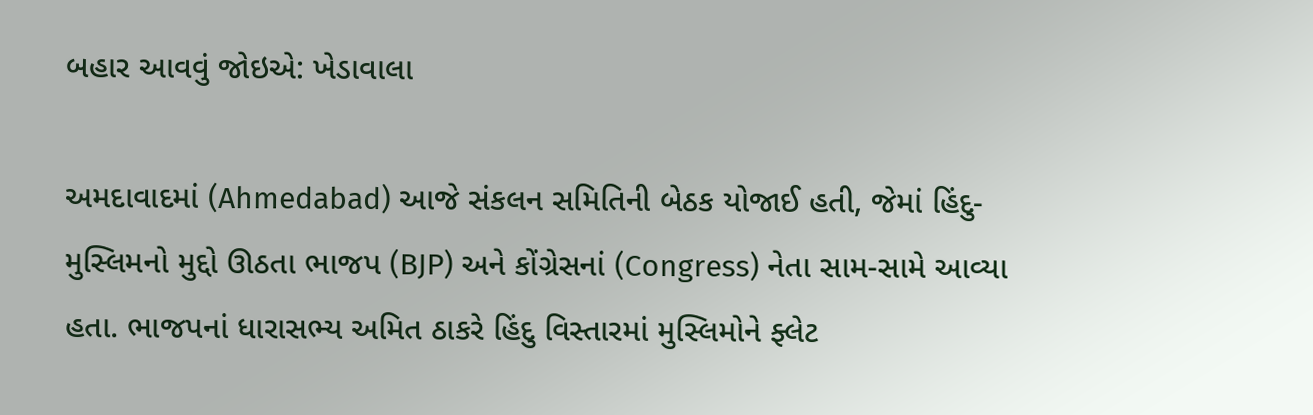બહાર આવવું જોઇએ: ખેડાવાલા

અમદાવાદમાં (Ahmedabad) આજે સંકલન સમિતિની બેઠક યોજાઈ હતી, જેમાં હિંદુ-મુસ્લિમનો મુદ્દો ઊઠતા ભાજપ (BJP) અને કોંગ્રેસનાં (Congress) નેતા સામ-સામે આવ્યા હતા. ભાજપનાં ધારાસભ્ય અમિત ઠાકરે હિંદુ વિસ્તારમાં મુસ્લિમોને ફ્લેટ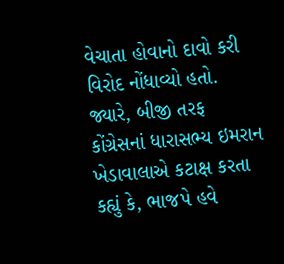વેચાતા હોવાનો દાવો કરી વિરોદ નોંધાવ્યો હતો. જ્યારે, બીજી તરફ કોંગ્રેસનાં ધારાસભ્ય ઇમરાન ખેડાવાલાએ કટાક્ષ કરતા કહ્યું કે, ભાજપે હવે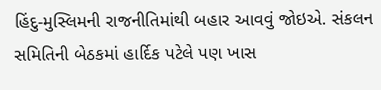હિંદુ-મુસ્લિમની રાજનીતિમાંથી બહાર આવવું જોઇએ. સંકલન સમિતિની બેઠકમાં હાર્દિક પટેલે પણ ખાસ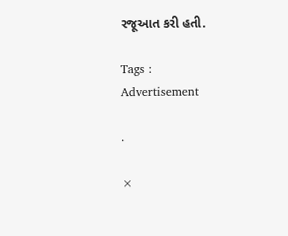રજૂઆત કરી હતી.

Tags :
Advertisement

.

×